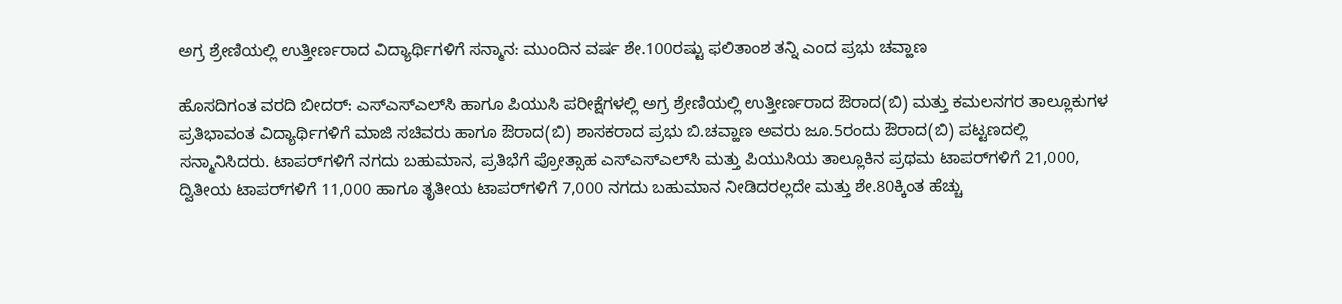ಅಗ್ರ ಶ್ರೇಣಿಯಲ್ಲಿ ಉತ್ತೀರ್ಣರಾದ ವಿದ್ಯಾರ್ಥಿಗಳಿಗೆ ಸನ್ಮಾನ: ಮುಂದಿನ ವರ್ಷ ಶೇ.100ರಷ್ಟು ಫಲಿತಾಂಶ ತನ್ನಿ ಎಂದ ಪ್ರಭು ಚವ್ಹಾಣ

ಹೊಸದಿಗಂತ ವರದಿ ಬೀದರ್: ಎಸ್‌ಎಸ್‌ಎಲ್‌ಸಿ ಹಾಗೂ ಪಿಯುಸಿ ಪರೀಕ್ಷೆಗಳಲ್ಲಿ ಅಗ್ರ ಶ್ರೇಣಿಯಲ್ಲಿ ಉತ್ತೀರ್ಣರಾದ ಔರಾದ(ಬಿ) ಮತ್ತು ಕಮಲನಗರ ತಾಲ್ಲೂಕುಗಳ ಪ್ರತಿಭಾವಂತ ವಿದ್ಯಾರ್ಥಿಗಳಿಗೆ ಮಾಜಿ ಸಚಿವರು ಹಾಗೂ ಔರಾದ(ಬಿ) ಶಾಸಕರಾದ ಪ್ರಭು ಬಿ.ಚವ್ಹಾಣ ಅವರು ಜೂ.5ರಂದು ಔರಾದ(ಬಿ) ಪಟ್ಟಣದಲ್ಲಿ ಸನ್ಮಾನಿಸಿದರು. ಟಾಪರ್‌ಗಳಿಗೆ ನಗದು ಬಹುಮಾನ, ಪ್ರತಿಭೆಗೆ ಪ್ರೋತ್ಸಾಹ ಎಸ್‌ಎಸ್‌ಎಲ್‌ಸಿ ಮತ್ತು ಪಿಯುಸಿಯ ತಾಲ್ಲೂಕಿನ ಪ್ರಥಮ ಟಾಪರ್‌ಗಳಿಗೆ 21,000, ದ್ವಿತೀಯ ಟಾಪರ್‌ಗಳಿಗೆ 11,000 ಹಾಗೂ ತೃತೀಯ ಟಾಪರ್‌ಗಳಿಗೆ 7,000 ನಗದು ಬಹುಮಾನ ನೀಡಿದರಲ್ಲದೇ ಮತ್ತು ಶೇ.80ಕ್ಕಿಂತ ಹೆಚ್ಚು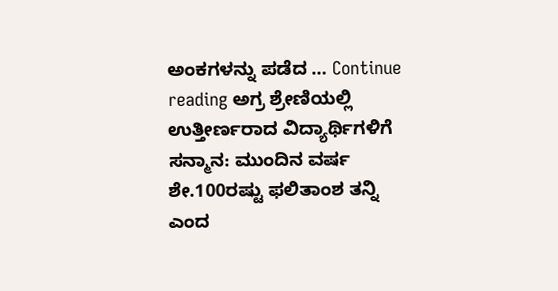ಅಂಕಗಳನ್ನು ಪಡೆದ … Continue reading ಅಗ್ರ ಶ್ರೇಣಿಯಲ್ಲಿ ಉತ್ತೀರ್ಣರಾದ ವಿದ್ಯಾರ್ಥಿಗಳಿಗೆ ಸನ್ಮಾನ: ಮುಂದಿನ ವರ್ಷ ಶೇ.100ರಷ್ಟು ಫಲಿತಾಂಶ ತನ್ನಿ ಎಂದ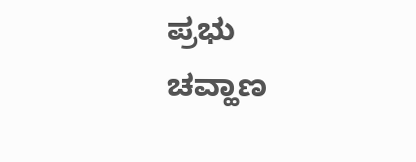ಪ್ರಭು ಚವ್ಹಾಣ